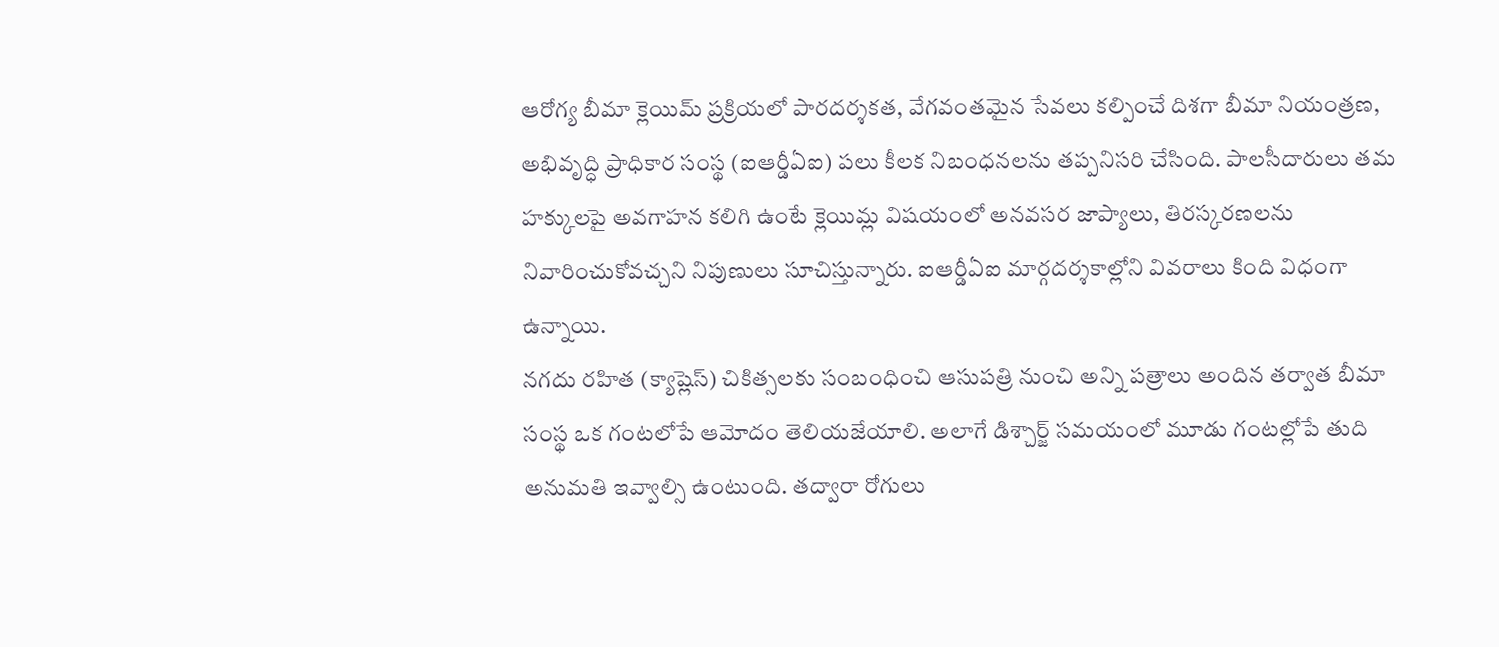ఆరోగ్య బీమా క్లెయిమ్ ప్రక్రియలో పారదర్శకత, వేగవంతమైన సేవలు కల్పించే దిశగా బీమా నియంత్రణ, అభివృద్ధి ప్రాధికార సంస్థ (ఐఆర్డీఏఐ) పలు కీలక నిబంధనలను తప్పనిసరి చేసింది. పాలసీదారులు తమ హక్కులపై అవగాహన కలిగి ఉంటే క్లెయిమ్ల విషయంలో అనవసర జాప్యాలు, తిరస్కరణలను నివారించుకోవచ్చని నిపుణులు సూచిస్తున్నారు. ఐఆర్డీఏఐ మార్గదర్శకాల్లోని వివరాలు కింది విధంగా ఉన్నాయి.
నగదు రహిత (క్యాష్లెస్) చికిత్సలకు సంబంధించి ఆసుపత్రి నుంచి అన్ని పత్రాలు అందిన తర్వాత బీమా సంస్థ ఒక గంటలోపే ఆమోదం తెలియజేయాలి. అలాగే డిశ్చార్జ్ సమయంలో మూడు గంటల్లోపే తుది అనుమతి ఇవ్వాల్సి ఉంటుంది. తద్వారా రోగులు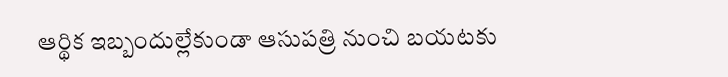ఆర్థిక ఇబ్బందుల్లేకుండా ఆసుపత్రి నుంచి బయటకు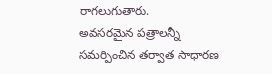రాగలుగుతారు.
అవసరమైన పత్రాలన్నీ సమర్పించిన తర్వాత సాధారణ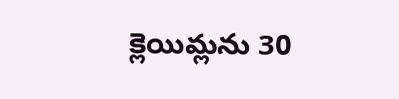క్లెయిమ్లను 30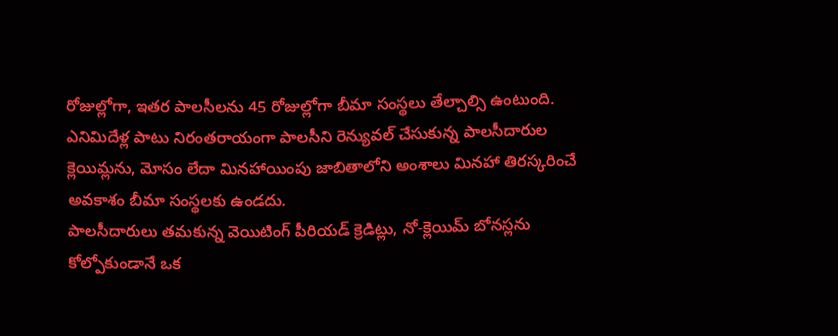రోజుల్లోగా, ఇతర పాలసీలను 45 రోజుల్లోగా బీమా సంస్థలు తేల్చాల్సి ఉంటుంది.
ఎనిమిదేళ్ల పాటు నిరంతరాయంగా పాలసీని రెన్యువల్ చేసుకున్న పాలసీదారుల క్లెయిమ్లను, మోసం లేదా మినహాయింపు జాబితాలోని అంశాలు మినహా తిరస్కరించే అవకాశం బీమా సంస్థలకు ఉండదు.
పాలసీదారులు తమకున్న వెయిటింగ్ పీరియడ్ క్రెడిట్లు, నో-క్లెయిమ్ బోనస్లను కోల్పోకుండానే ఒక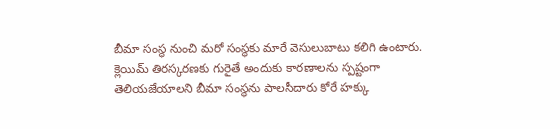బీమా సంస్థ నుంచి మరో సంస్థకు మారే వెసులుబాటు కలిగి ఉంటారు.
క్లెయిమ్ తిరస్కరణకు గురైతే అందుకు కారణాలను స్పష్టంగా తెలియజేయాలని బీమా సంస్థను పాలసీదారు కోరే హక్కు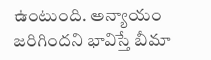ఉంటుంది. అన్యాయం జరిగిందని భావిస్తే బీమా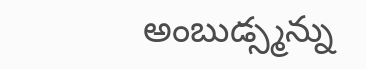అంబుడ్స్మన్ను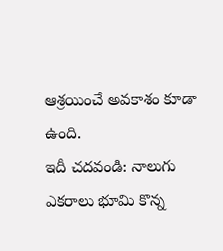ఆశ్రయించే అవకాశం కూడా ఉంది.
ఇదీ చదవండి: నాలుగు ఎకరాలు భూమి కొన్న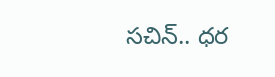సచిన్.. ధర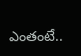ఎంతంటే..